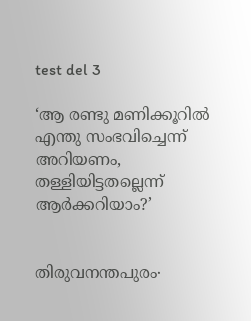test del 3

‘ആ രണ്ടു മണിക്കൂറിൽ എന്തു സംഭവിച്ചെന്ന് അറിയണം, തള്ളിയിട്ടതല്ലെന്ന് ആർക്കറിയാം?’


തിരുവനന്തപുരം∙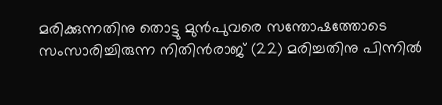മരിക്കുന്നതിനു തൊട്ടു മുൻപുവരെ സന്തോഷത്തോടെ സംസാരിച്ചിരുന്ന നിതിൻരാജ് (22) മരിച്ചതിനു പിന്നിൽ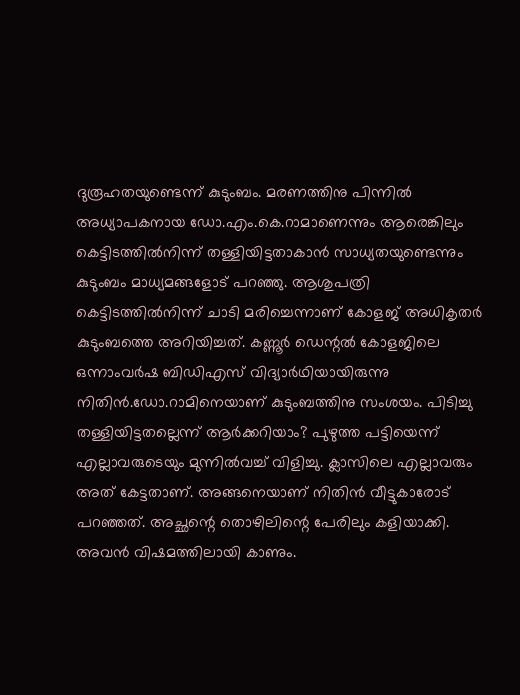ദുരൂഹതയുണ്ടെന്ന് കുടുംബം. മരണത്തിനു പിന്നിൽ അധ്യാപകനായ ഡോ.എം.കെ.റാമാണെന്നും ആരെങ്കിലും കെട്ടിടത്തിൽനിന്ന് തള്ളിയിട്ടതാകാൻ സാധ്യതയുണ്ടെന്നും കുടുംബം മാധ്യമങ്ങളോട് പറഞ്ഞു. ആശുപത്രി കെട്ടിടത്തിൽനിന്ന് ചാടി മരിച്ചെന്നാണ് കോളജ് അധികൃതർ കുടുംബത്തെ അറിയിച്ചത്. കണ്ണൂർ ഡെന്റൽ കോളജിലെ ഒന്നാംവർഷ ബിഡിഎസ് വിദ്യാർഥിയായിരുന്നു നിതിൻ.ഡോ.റാമിനെയാണ് കുടുംബത്തിനു സംശയം. പിടിച്ചു തള്ളിയിട്ടതല്ലെന്ന് ആർക്കറിയാം? പുഴുത്ത പട്ടിയെന്ന് എല്ലാവരുടെയും മുന്നിൽവച്ച് വിളിച്ചു. ക്ലാസിലെ എല്ലാവരും അത് കേട്ടതാണ്. അങ്ങനെയാണ് നിതിൻ വീട്ടുകാരോട് പറഞ്ഞത്. അച്ഛന്റെ തൊഴിലിന്റെ പേരിലും കളിയാക്കി. അവൻ വിഷമത്തിലായി കാണും.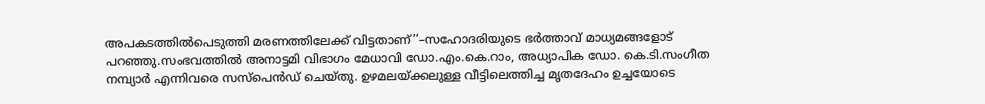അപകടത്തിൽപെടുത്തി മരണത്തിലേക്ക് വിട്ടതാണ്’’–സഹോദരിയുടെ ഭർത്താവ് മാധ്യമങ്ങളോട് പറഞ്ഞു.സംഭവത്തിൽ അനാട്ടമി വിഭാഗം മേധാവി ഡോ.എം.കെ.റാം, അധ്യാപിക ഡോ. കെ.ടി.സംഗീത നമ്പ്യാർ എന്നിവരെ സസ്പെൻഡ് ചെയ്തു. ഉഴമലയ്ക്കലുള്ള വീട്ടിലെത്തിച്ച മൃതദേഹം ഉച്ചയോടെ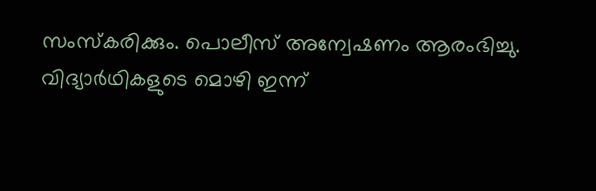സംസ്കരിക്കും. പൊലീസ് അന്വേഷണം ആരംഭിച്ചു. വിദ്യാർഥികളുടെ മൊഴി ഇന്ന്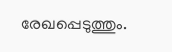രേഖപ്പെടുത്തും.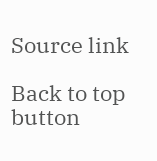Source link

Back to top button